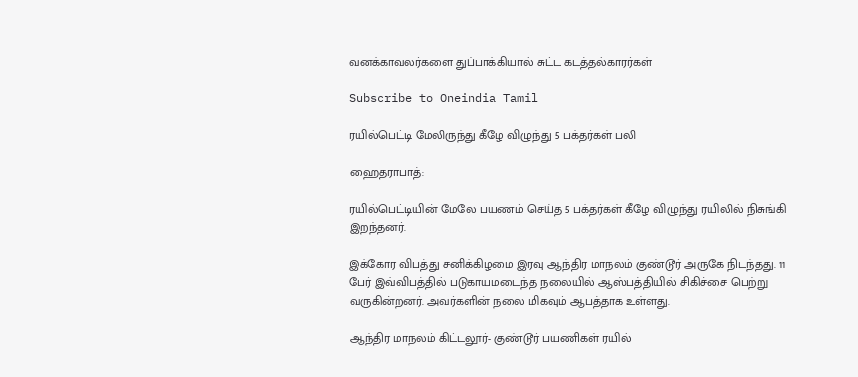வனக்காவலர்களை துப்பாக்கியால் சுட்ட கடத்தல்காரர்கள்

Subscribe to Oneindia Tamil

ரயில்பெட்டி மேலிருந்து கீழே விழுந்து 5 பக்தர்கள் பலி

ஹைதராபாத்:

ரயில்பெட்டியின் மேலே பயணம் செய்த 5 பக்தர்கள் கீழே விழுந்து ரயிலில் நிசுங்கி இறந்தனர்.

இக்கோர விபத்து சனிக்கிழமை இரவு ஆந்திர மாநலம் குண்டூர் அருகே நிடந்தது. 11 பேர் இவ்விபத்தில் படுகாயமடைந்த நலையில் ஆஸ்பத்தியில் சிகிச்சை பெற்று வருகின்றனர். அவர்களின் நலை மிகவும் ஆபத்தாக உள்ளது.

ஆந்திர மாநலம் கிட்டலூர்- குண்டூர் பயணிகள் ரயில்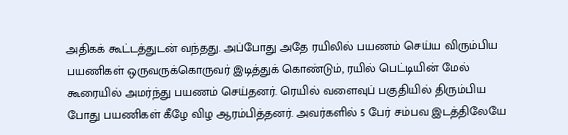அதிகக் கூட்டத்துடன் வந்தது. அப்போது அதே ரயிலில் பயணம் செய்ய விரும்பிய பயணிகள் ஒருவருக்கொருவர் இடித்துக் கொண்டும், ரயில் பெட்டியின் மேல் கூரையில் அமர்ந்து பயணம் செய்தனர். ரெயில் வளைவுப் பகுதியில் திரும்பிய போது பயணிகள் கீழே விழ ஆரம்பித்தனர். அவர்களில் 5 பேர் சம்பவ இடத்திலேயே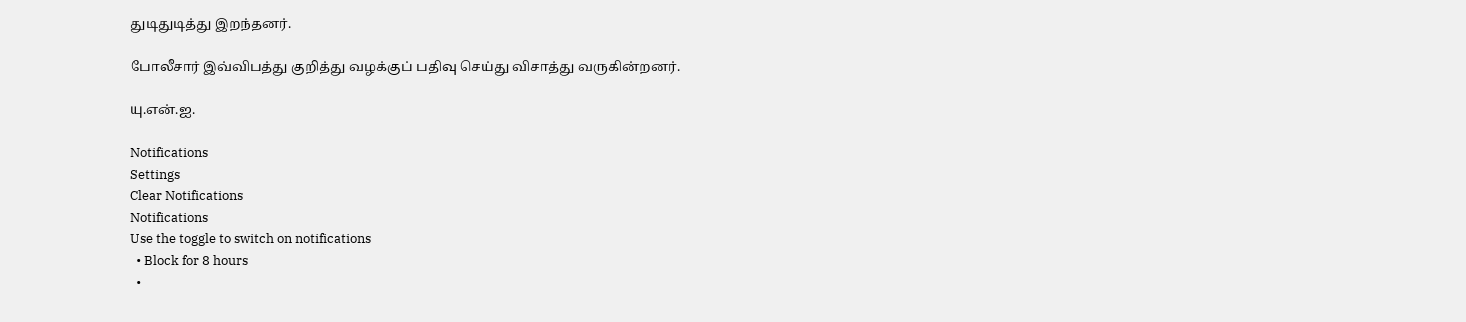துடிதுடித்து இறந்தனர்.

போலீசார் இவ்விபத்து குறித்து வழக்குப் பதிவு செய்து விசாத்து வருகின்றனர்.

யு.என்.ஐ.

Notifications
Settings
Clear Notifications
Notifications
Use the toggle to switch on notifications
  • Block for 8 hours
  •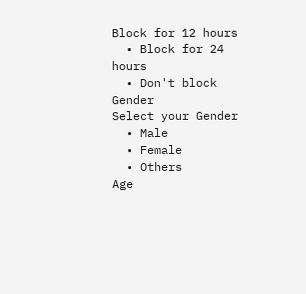Block for 12 hours
  • Block for 24 hours
  • Don't block
Gender
Select your Gender
  • Male
  • Female
  • Others
Age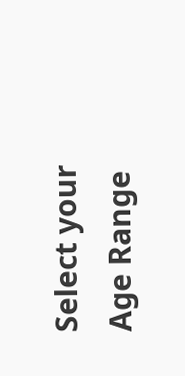Select your Age Range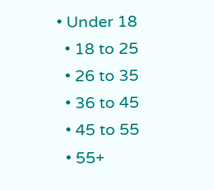• Under 18
  • 18 to 25
  • 26 to 35
  • 36 to 45
  • 45 to 55
  • 55+